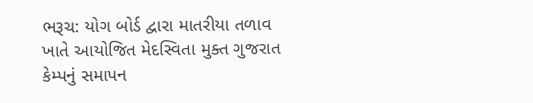ભરૂચ: યોગ બોર્ડ દ્વારા માતરીયા તળાવ ખાતે આયોજિત મેદસ્વિતા મુક્ત ગુજરાત કેમ્પનું સમાપન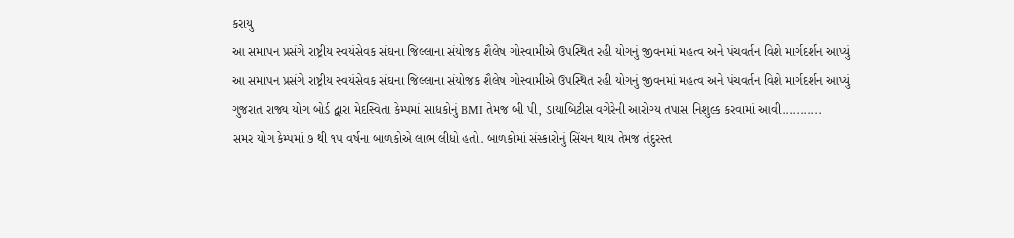કરાયુ
આ સમાપન પ્રસંગે રાષ્ટ્રીય સ્વયંસેવક સંઘના જિલ્લાના સંયોજક શૈલેષ ગોસ્વામીએ ઉપસ્થિત રહી યોગનું જીવનમાં મહત્વ અને પંચવર્તન વિશે માર્ગદર્શન આપ્યું
આ સમાપન પ્રસંગે રાષ્ટ્રીય સ્વયંસેવક સંઘના જિલ્લાના સંયોજક શૈલેષ ગોસ્વામીએ ઉપસ્થિત રહી યોગનું જીવનમાં મહત્વ અને પંચવર્તન વિશે માર્ગદર્શન આપ્યું
ગુજરાત રાજ્ય યોગ બોર્ડ દ્વારા મેદસ્વિતા કેમ્પમાં સાધકોનું BMI તેમજ બી પી, ડાયાબિટીસ વગેરેની આરોગ્ય તપાસ નિશુલ્ક કરવામાં આવી...........
સમર યોગ કેમ્પમાં ૭ થી ૧૫ વર્ષના બાળકોએ લાભ લીધો હતો. બાળકોમાં સંસ્કારોનું સિંચન થાય તેમજ તંદુરસ્ત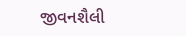જીવનશૈલી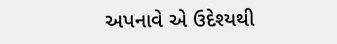અપનાવે એ ઉદેશ્યથી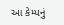આ કેમ્પનું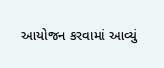આયોજન કરવામાં આવ્યું